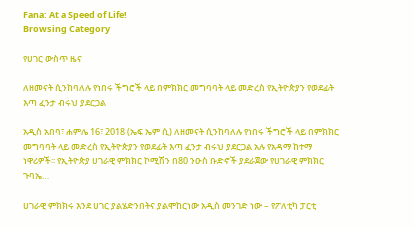Fana: At a Speed of Life!
Browsing Category

የሀገር ውስጥ ዜና

ለዘመናት ሲንከባለሉ የነበሩ ችግሮች ላይ በምክክር መግባባት ላይ መድረስ የኢትዮጵያን የወደፊት እጣ ፈንታ ብሩህ ያደርጋል

አዲስ አበባ፣ ሐምሌ 16፣ 2018 (ኤፍ ኤም ሲ) ለዘመናት ሲንከባለሉ የነበሩ ችግሮች ላይ በምክክር መግባባት ላይ መድረስ የኢትዮጵያን የወደፊት እጣ ፈንታ ብሩህ ያደርጋል አሉ የአዳማ ከተማ ነዋሪዎች፡፡ የኢትዮጵያ ሀገራዊ ምክክር ኮሚሽን በ80 ንዑስ ቡድኖች ያደራጀው የሀገራዊ ምክክር ጉባኤ…

ሀገራዊ ምክክሩ እንደ ሀገር ያልሄድንበትና ያልሞከርነው አዲስ መንገድ ነው – የፖለቲካ ፓርቲ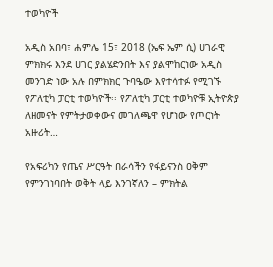ተወካዮች

አዲስ አበባ፣ ሐምሌ 15፣ 2018 (ኤፍ ኤም ሲ) ሀገራዊ ምክክሩ እንደ ሀገር ያልሄድንበት እና ያልሞከርነው አዲስ መንገድ ነው አሉ በምክክር ጉባዔው እየተሳተፉ የሚገኙ የፖለቲካ ፓርቲ ተወካዮች፡፡ የፖለቲካ ፓርቲ ተወካዮቹ ኢትዮጵያ ለዘመናት የምትታወቀውና መገለጫዋ የሆነው የጦርነት አዙሪት…

የአፍሪካን የጤና ሥርዓት በራሳችን የፋይናንስ ዐቅም የምንገነባበት ወቅት ላይ እንገኛለን – ምክትል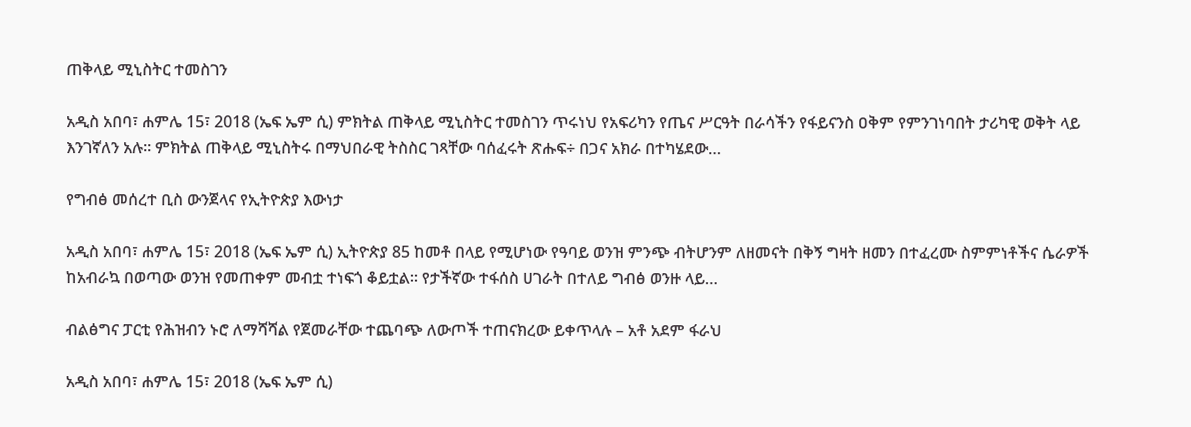ጠቅላይ ሚኒስትር ተመስገን

አዲስ አበባ፣ ሐምሌ 15፣ 2018 (ኤፍ ኤም ሲ) ምክትል ጠቅላይ ሚኒስትር ተመስገን ጥሩነህ የአፍሪካን የጤና ሥርዓት በራሳችን የፋይናንስ ዐቅም የምንገነባበት ታሪካዊ ወቅት ላይ እንገኛለን አሉ፡፡ ምክትል ጠቅላይ ሚኒስትሩ በማህበራዊ ትስስር ገጻቸው ባሰፈሩት ጽሑፍ÷ በጋና አክራ በተካሄደው…

የግብፅ መሰረተ ቢስ ውንጀላና የኢትዮጵያ እውነታ

አዲስ አበባ፣ ሐምሌ 15፣ 2018 (ኤፍ ኤም ሲ) ኢትዮጵያ 85 ከመቶ በላይ የሚሆነው የዓባይ ወንዝ ምንጭ ብትሆንም ለዘመናት በቅኝ ግዛት ዘመን በተፈረሙ ስምምነቶችና ሴራዎች ከአብራኳ በወጣው ወንዝ የመጠቀም መብቷ ተነፍጎ ቆይቷል። የታችኛው ተፋሰስ ሀገራት በተለይ ግብፅ ወንዙ ላይ…

ብልፅግና ፓርቲ የሕዝብን ኑሮ ለማሻሻል የጀመራቸው ተጨባጭ ለውጦች ተጠናክረው ይቀጥላሉ – አቶ አደም ፋራህ

አዲስ አበባ፣ ሐምሌ 15፣ 2018 (ኤፍ ኤም ሲ)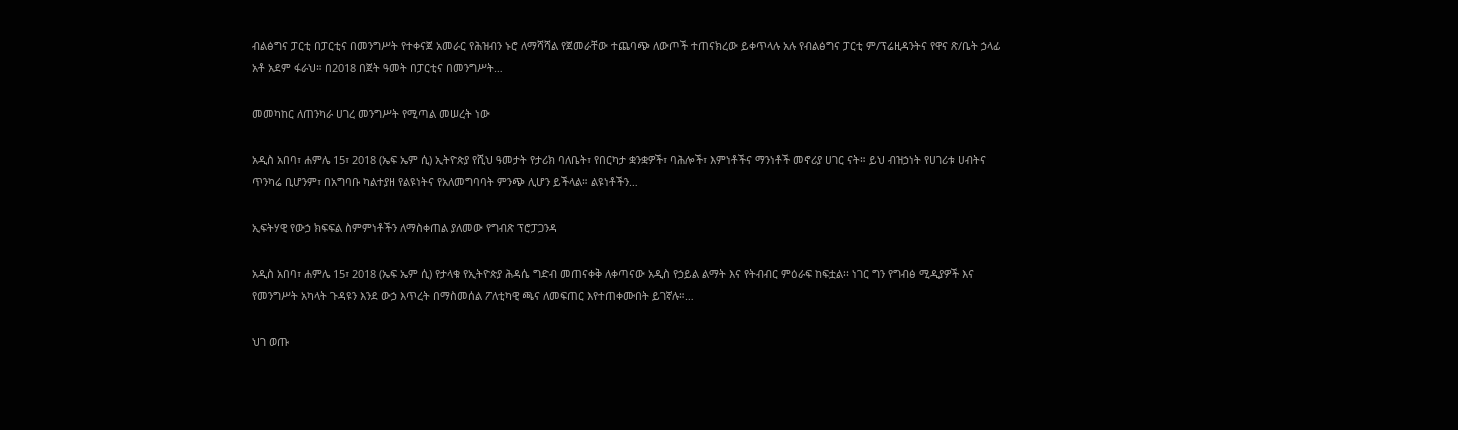ብልፅግና ፓርቲ በፓርቲና በመንግሥት የተቀናጀ አመራር የሕዝብን ኑሮ ለማሻሻል የጀመራቸው ተጨባጭ ለውጦች ተጠናክረው ይቀጥላሉ አሉ የብልፅግና ፓርቲ ም/ፕሬዚዳንትና የዋና ጽ/ቤት ኃላፊ አቶ አደም ፋራህ። በ2018 በጀት ዓመት በፓርቲና በመንግሥት…

መመካከር ለጠንካራ ሀገረ መንግሥት የሚጣል መሠረት ነው

አዲስ አበባ፣ ሐምሌ 15፣ 2018 (ኤፍ ኤም ሲ) ኢትዮጵያ የሺህ ዓመታት የታሪክ ባለቤት፣ የበርካታ ቋንቋዎች፣ ባሕሎች፣ እምነቶችና ማንነቶች መኖሪያ ሀገር ናት። ይህ ብዝኃነት የሀገሪቱ ሀብትና ጥንካሬ ቢሆንም፣ በአግባቡ ካልተያዘ የልዩነትና የአለመግባባት ምንጭ ሊሆን ይችላል። ልዩነቶችን…

ኢፍትሃዊ የውኃ ክፍፍል ስምምነቶችን ለማስቀጠል ያለመው የግብጽ ፕሮፓጋንዳ

አዲስ አበባ፣ ሐምሌ 15፣ 2018 (ኤፍ ኤም ሲ) የታላቁ የኢትዮጵያ ሕዳሴ ግድብ መጠናቀቅ ለቀጣናው አዲስ የኃይል ልማት እና የትብብር ምዕራፍ ከፍቷል፡፡ ነገር ግን የግብፅ ሚዲያዎች እና የመንግሥት አካላት ጉዳዩን እንደ ውኃ እጥረት በማስመሰል ፖለቲካዊ ጫና ለመፍጠር እየተጠቀሙበት ይገኛሉ።…

ህገ ወጡ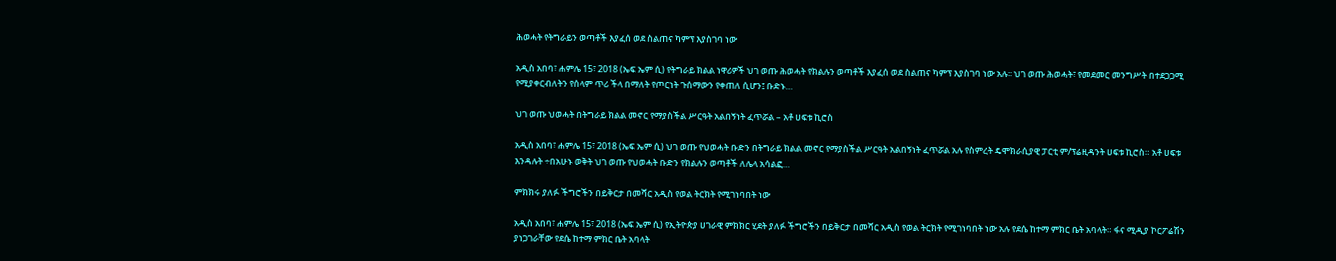ሕወሓት የትግራይን ወጣቶች እያፈሰ ወደ ስልጠና ካምፕ እያስገባ ነው

አዲስ አበባ፣ ሐምሌ 15፣ 2018 (ኤፍ ኤም ሲ) የትግራይ ክልል ነዋሪዎች ህገ ወጡ ሕወሓት የክልሉን ወጣቶች እያፈሰ ወደ ስልጠና ካምፕ እያስገባ ነው አሉ፡፡ ህገ ወጡ ሕወሓት፣ የመደመር መንግሥት በተደጋጋሚ የሚያቀርብለትን የሰላም ጥሪ ችላ በማለት የጦርነት ጉሰማውን የቀጠለ ሲሆን፤ ቡድኑ…

ህገ ወጡ ህወሓት በትግራይ ክልል መኖር የማያስችል ሥርዓት አልበኝነት ፈጥሯል – አቶ ሀፍቱ ኪሮስ

አዲስ አበባ፣ ሐምሌ 15፣ 2018 (ኤፍ ኤም ሲ) ህገ ወጡ የህወሓት ቡድን በትግራይ ክልል መኖር የማያስችል ሥርዓት አልበኝነት ፈጥሯል አሉ የስምረት ዴሞክራሲያዊ ፓርቲ ም/ፕሬዚዳንት ሀፍቱ ኪሮስ። አቶ ሀፍቱ እንዳሉት ÷በአሁኑ ወቅት ህገ ወጡ የህወሓት ቡድን የክልሉን ወጣቶች ለሌላ አሳልፎ…

ምክክሩ ያለፉ ችግሮችን በይቅርታ በመሻር አዲስ የወል ትርክት የሚገነባበት ነው

አዲስ አበባ፣ ሐምሌ 15፣ 2018 (ኤፍ ኤም ሲ) የኢትዮጵያ ሀገራዊ ምክክር ሂደት ያለፉ ችግሮችን በይቅርታ በመሻር አዲስ የወል ትርክት የሚገነባበት ነው አሉ የደሴ ከተማ ምክር ቤት አባላት። ፋና ሚዲያ ኮርፖሬሽን ያነጋገራቸው የደሴ ከተማ ምክር ቤት አባላት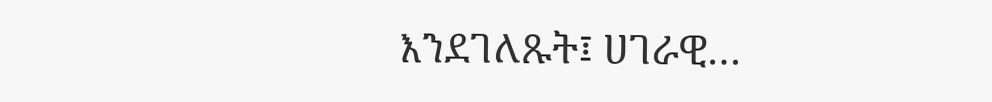እንደገለጹት፤ ሀገራዊ…